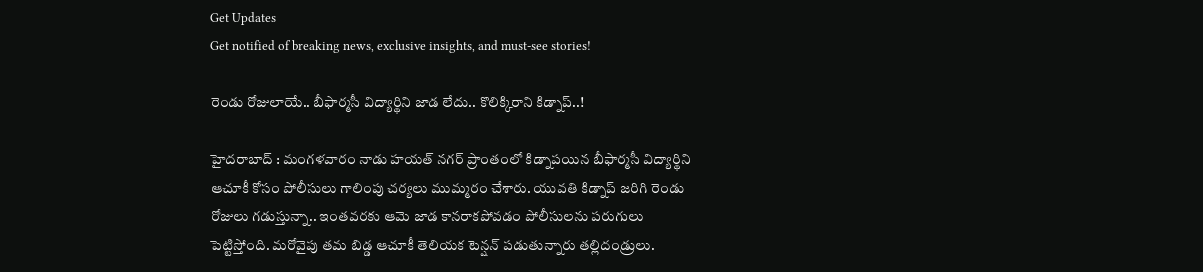Get Updates
Get notified of breaking news, exclusive insights, and must-see stories!

రెండు రోజులాయే.. బీఫార్మసీ విద్యార్థిని జాడ లేదు.. కొలిక్కిరాని కిడ్నాప్..!

హైదరాబాద్‌ : మంగళవారం నాడు హయత్ నగర్ ప్రాంతంలో కిడ్నాపయిన బీఫార్మసీ విద్యార్థిని ఆచూకీ కోసం పోలీసులు గాలింపు చర్యలు ముమ్మరం చేశారు. యువతి కిడ్నాప్ జరిగి రెండు రోజులు గడుస్తున్నా.. ఇంతవరకు ఆమె జాడ కానరాకపోవడం పోలీసులను పరుగులు పెట్టిస్తోంది. మరోవైపు తమ బిడ్డ ఆచూకీ తెలియక టెన్షన్ పడుతున్నారు తల్లిదండ్రులు.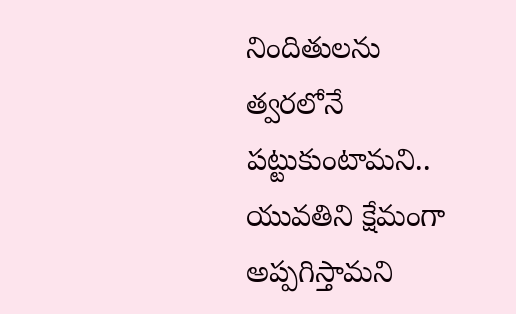నిందితులను త్వరలోనే పట్టుకుంటామని.. యువతిని క్షేమంగా అప్పగిస్తామని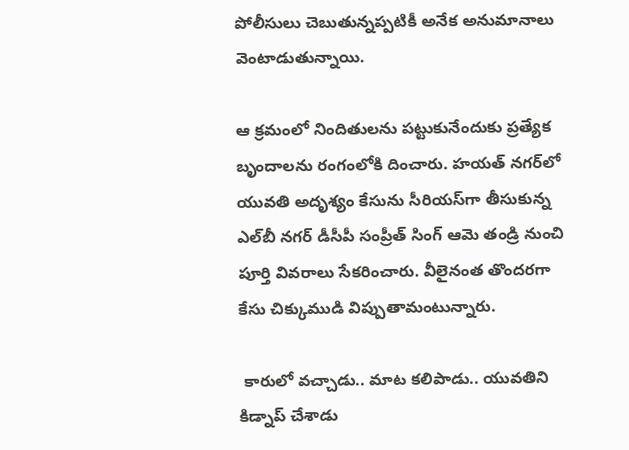పోలీసులు చెబుతున్నప్పటికీ అనేక అనుమానాలు వెంటాడుతున్నాయి.

ఆ క్రమంలో నిందితులను పట్టుకునేందుకు ప్రత్యేక బృందాలను రంగంలోకి దించారు. హయత్ నగర్‌లో యువతి అదృశ్యం కేసును సీరియస్‌గా తీసుకున్న ఎల్‌బీ నగర్ డీసీపీ సంప్రీత్ సింగ్ ఆమె తండ్రి నుంచి పూర్తి వివరాలు సేకరించారు. వీలైనంత తొందరగా కేసు చిక్కుముడి విప్పుతామంటున్నారు.

 కారులో వచ్చాడు.. మాట కలిపాడు.. యువతిని కిడ్నాప్ చేశాడు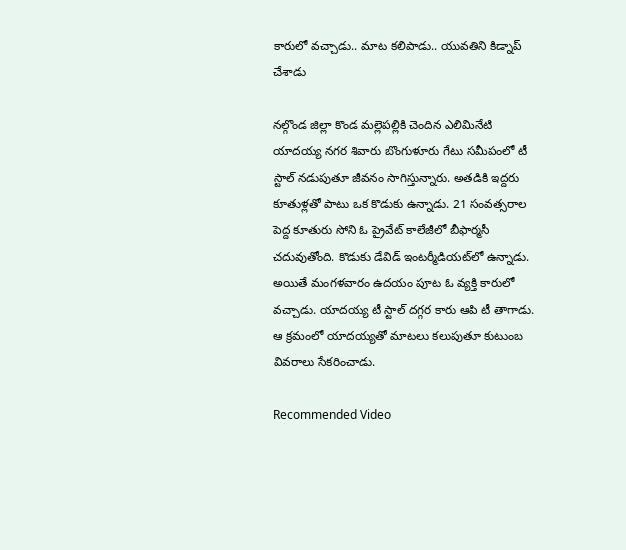కారులో వచ్చాడు.. మాట కలిపాడు.. యువతిని కిడ్నాప్ చేశాడు

నల్గొండ జిల్లా కొండ మల్లెపల్లికి చెందిన ఎలిమినేటి యాదయ్య నగర శివారు బొంగుళూరు గేటు సమీపంలో టీ స్టాల్ నడుపుతూ జీవనం సాగిస్తున్నారు. అతడికి ఇద్దరు కూతుళ్లతో పాటు ఒక కొడుకు ఉన్నాడు. 21 సంవత్సరాల పెద్ద కూతురు సోని ఓ ప్రైవేట్ కాలేజీలో బీఫార్మసీ చదువుతోంది. కొడుకు డేవిడ్ ఇంటర్మీడియట్‌లో ఉన్నాడు. అయితే మంగళవారం ఉదయం పూట ఓ వ్యక్తి కారులో వచ్చాడు. యాదయ్య టీ స్టాల్ దగ్గర కారు ఆపి టీ తాగాడు. ఆ క్రమంలో యాదయ్యతో మాటలు కలుపుతూ కుటుంబ వివరాలు సేకరించాడు.

Recommended Video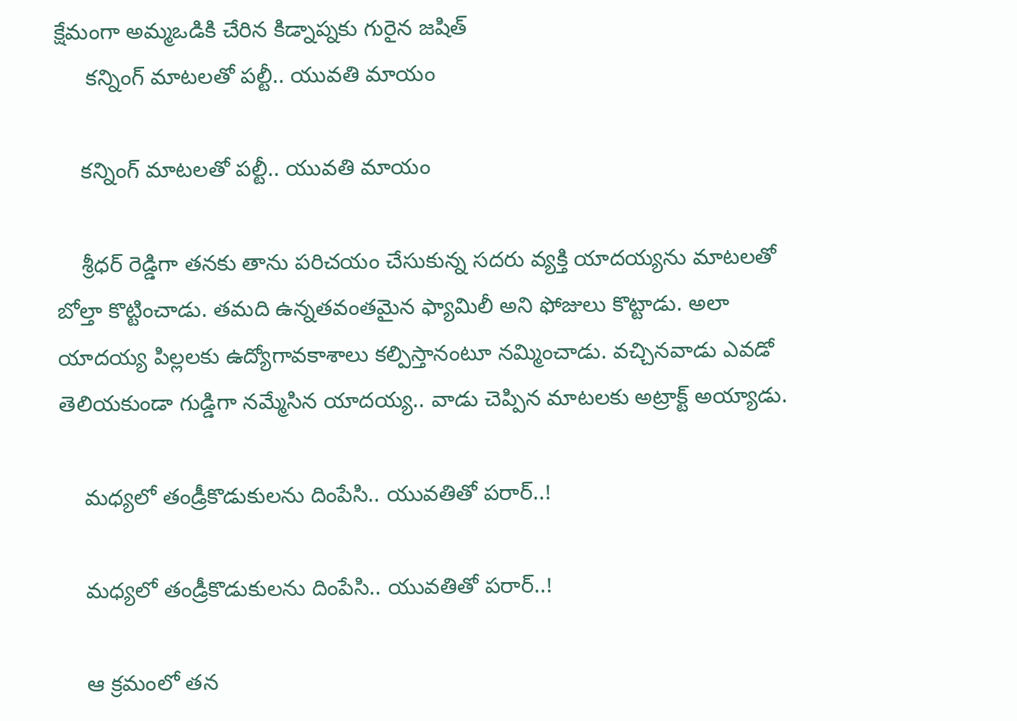క్షేమంగా అమ్మఒడికి చేరిన కిడ్నాప్నకు గురైన జషిత్
     కన్నింగ్ మాటలతో పల్టీ.. యువతి మాయం

    కన్నింగ్ మాటలతో పల్టీ.. యువతి మాయం

    శ్రీధర్ రెడ్డిగా తనకు తాను పరిచయం చేసుకున్న సదరు వ్యక్తి యాదయ్యను మాటలతో బోల్తా కొట్టించాడు. తమది ఉన్నతవంతమైన ఫ్యామిలీ అని ఫోజులు కొట్టాడు. అలా యాదయ్య పిల్లలకు ఉద్యోగావకాశాలు కల్పిస్తానంటూ నమ్మించాడు. వచ్చినవాడు ఎవడో తెలియకుండా గుడ్డిగా నమ్మేసిన యాదయ్య.. వాడు చెప్పిన మాటలకు అట్రాక్ట్ అయ్యాడు.

    మధ్యలో తండ్రీకొడుకులను దింపేసి.. యువతితో పరార్..!

    మధ్యలో తండ్రీకొడుకులను దింపేసి.. యువతితో పరార్..!

    ఆ క్రమంలో తన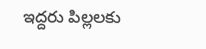ఇద్దరు పిల్లలకు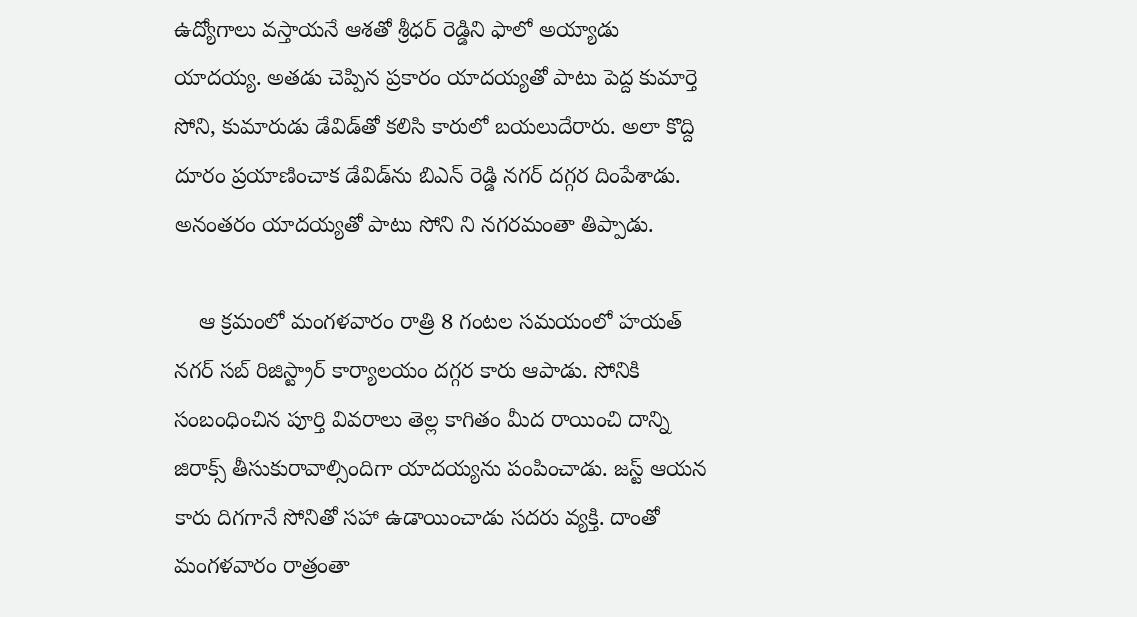ఉద్యోగాలు వస్తాయనే ఆశతో శ్రీధర్ రెడ్డిని ఫాలో అయ్యాడు యాదయ్య. అతడు చెప్పిన ప్రకారం యాదయ్యతో పాటు పెద్ద కుమార్తె సోని, కుమారుడు డేవిడ్‌తో కలిసి కారులో బయలుదేరారు. అలా కొద్ది దూరం ప్రయాణించాక డేవిడ్‌ను బిఎన్ రెడ్డి నగర్ దగ్గర దింపేశాడు. అనంతరం యాదయ్యతో పాటు సోని ని నగరమంతా తిప్పాడు.

    ఆ క్రమంలో మంగళవారం రాత్రి 8 గంటల సమయంలో హయత్ నగర్ సబ్ రిజిస్ట్రార్ కార్యాలయం దగ్గర కారు ఆపాడు. సోనికి సంబంధించిన పూర్తి వివరాలు తెల్ల కాగితం మీద రాయించి దాన్ని జిరాక్స్ తీసుకురావాల్సిందిగా యాదయ్యను పంపించాడు. జస్ట్ ఆయన కారు దిగగానే సోనితో సహా ఉడాయించాడు సదరు వ్యక్తి. దాంతో మంగళవారం రాత్రంతా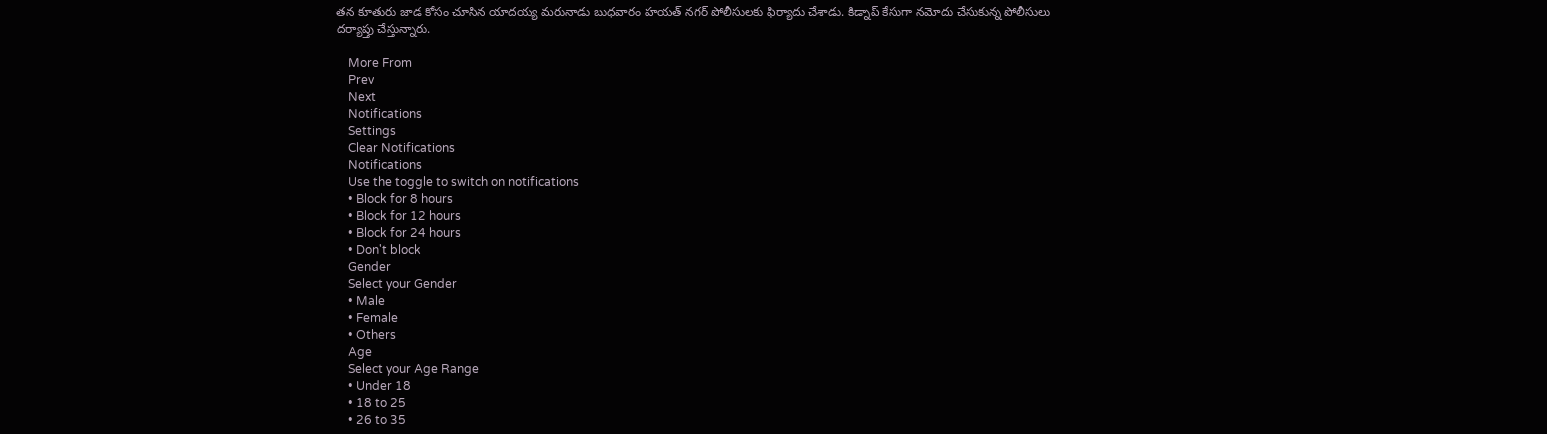తన కూతురు జాడ కోసం చూసిన యాదయ్య మరునాడు బుధవారం హయత్ నగర్ పోలీసులకు ఫిర్యాదు చేశాడు. కిడ్నాప్ కేసుగా నమోదు చేసుకున్న పోలీసులు దర్యాప్తు చేస్తున్నారు.

    More From
    Prev
    Next
    Notifications
    Settings
    Clear Notifications
    Notifications
    Use the toggle to switch on notifications
    • Block for 8 hours
    • Block for 12 hours
    • Block for 24 hours
    • Don't block
    Gender
    Select your Gender
    • Male
    • Female
    • Others
    Age
    Select your Age Range
    • Under 18
    • 18 to 25
    • 26 to 35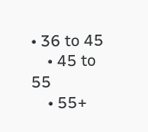• 36 to 45
    • 45 to 55
    • 55+